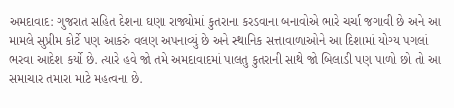અમદાવાદ: ગુજરાત સહિત દેશના ઘણા રાજ્યોમાં કુતરાના કરડવાના બનાવોએ ભારે ચર્ચા જગાવી છે અને આ મામલે સુપ્રીમ કોર્ટે પણ આકરું વલણ અપનાવ્યું છે અને સ્થાનિક સત્તાવાળાઓને આ દિશામાં યોગ્ય પગલાં ભરવા આદેશ કર્યો છે. ત્યારે હવે જો તમે અમદાવાદમાં પાલતુ કુતરાની સાથે જો બિલાડી પણ પાળો છો તો આ સમાચાર તમારા માટે મહત્વના છે.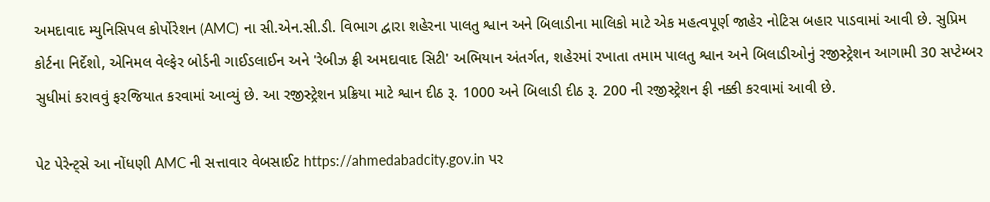અમદાવાદ મ્યુનિસિપલ કોર્પોરેશન (AMC) ના સી.એન.સી.ડી. વિભાગ દ્વારા શહેરના પાલતુ શ્વાન અને બિલાડીના માલિકો માટે એક મહત્વપૂર્ણ જાહેર નોટિસ બહાર પાડવામાં આવી છે. સુપ્રિમ કોર્ટના નિર્દેશો, એનિમલ વેલ્ફેર બોર્ડની ગાઈડલાઈન અને 'રેબીઝ ફ્રી અમદાવાદ સિટી' અભિયાન અંતર્ગત, શહેરમાં રખાતા તમામ પાલતુ શ્વાન અને બિલાડીઓનું રજીસ્ટ્રેશન આગામી 30 સપ્ટેમ્બર સુધીમાં કરાવવું ફરજિયાત કરવામાં આવ્યું છે. આ રજીસ્ટ્રેશન પ્રક્રિયા માટે શ્વાન દીઠ રૂ. 1000 અને બિલાડી દીઠ રૂ. 200 ની રજીસ્ટ્રેશન ફી નક્કી કરવામાં આવી છે.

પેટ પેરેન્ટ્સે આ નોંધણી AMC ની સત્તાવાર વેબસાઈટ https://ahmedabadcity.gov.in પર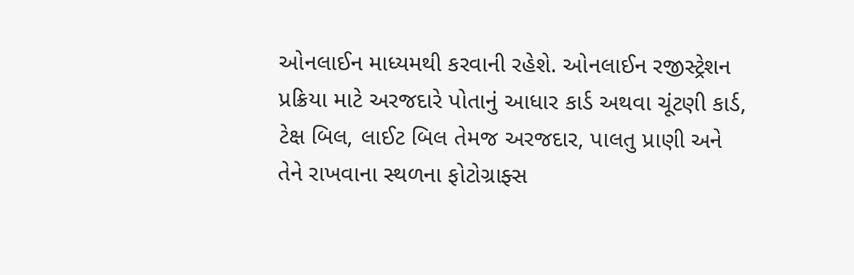ઓનલાઈન માધ્યમથી કરવાની રહેશે. ઓનલાઈન રજીસ્ટ્રેશન પ્રક્રિયા માટે અરજદારે પોતાનું આધાર કાર્ડ અથવા ચૂંટણી કાર્ડ, ટેક્ષ બિલ, લાઈટ બિલ તેમજ અરજદાર, પાલતુ પ્રાણી અને તેને રાખવાના સ્થળના ફોટોગ્રાફ્સ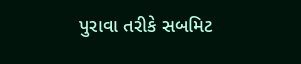પુરાવા તરીકે સબમિટ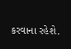કરવાના રહેશે.